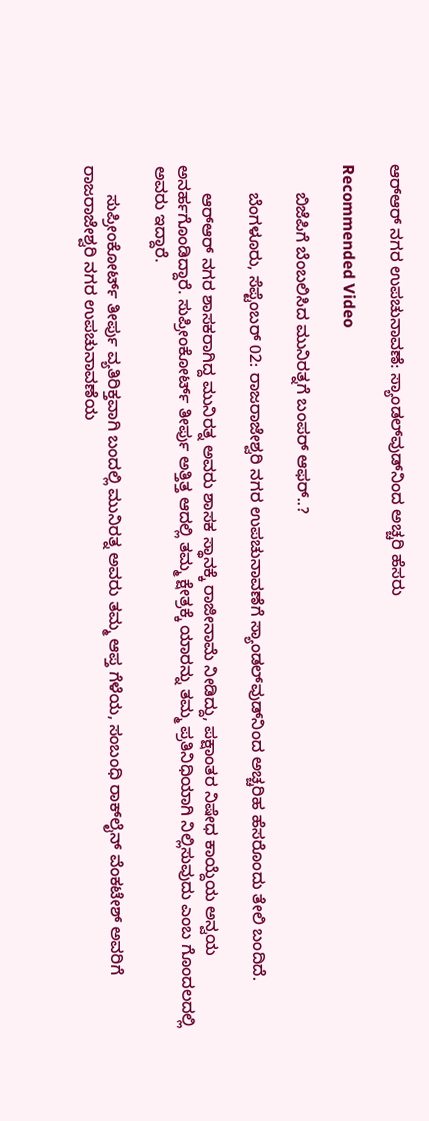ಆರ್‌ಆರ್ ನಗರ ಉಪಚುನಾವಣೆ: ಸ್ಯಾಂಡಲ್‌ವುಡ್‌ನಿಂದ ಅಚ್ಚರಿ ಹೆಸರು

Recommended Video

      ಬಿಜೆಪಿಗೆ ಬೆಂಬಲಿಸಿದ ಮುನಿರತ್ನಗೆ ಬಂಪರ್ ಆಫರ್..?

      ಬೆಂಗಳೂರು, ಸೆಪ್ಟೆಂಬರ್ 02: ರಾಜರಾಜೇಶ್ವರಿ ನಗರ ಉಪಚುನಾವಣೆಗೆ ಸ್ಯಾಂಡಲ್‌ವುಡ್‌ನಿಂದ ಅಚ್ಚರಿಹ ಹೆಸರೊಂದು ತೇಲಿ ಬಂದಿದೆ.

      ಆರ್‌ಆರ್‌ ನಗರ ಶಾಸಕರಾಗಿದ್ದ ಮುನಿರತ್ನ ಅವರು ಶಾಸಕ ಸ್ಥಾನಕ್ಕೆ ರಾಜೀನಾಮೆ ನೀಡಿದ್ದು, ಪಕ್ಷಾಂತರ ನಿಷೇಧ ಕಾಯ್ದೆಯ ಅನ್ವಯ ಅನರ್ಹಗೊಂಡಿದ್ದಾರೆ. ಸುಪ್ರೀಂಕೋರ್ಟ್ ತೀರ್ಪು ಅತ್ತಿತ್ತ ಆದಲ್ಲಿ ತಮ್ಮ ಕ್ಷೇತ್ರಕ್ಕೆ ಯಾರನ್ನು ತಮ್ಮ ಪ್ರತಿನಿಧಿಯಾಗಿ ನಿಲ್ಲಿಸುವುದು ಎಂಬ ಗೊಂದಲದಲ್ಲಿ ಅವರು ಇದ್ದಾರೆ.

      ಸುಪ್ರೀಂಕೋರ್ಟ್ ತೀರ್ಪು ವ್ಯತಿರಿಕ್ತವಾಗಿ ಬಂದಲ್ಲಿ ಮುನಿರತ್ನ ಅವರು ತಮ್ಮ ಆಪ್ತ ಗೆಳೆಯ, ಸಂಬಂಧಿ ರಾಕ್‌ಲೈನ್ ವೆಂಕಟೇಶ್ ಅವರಿಗೆ ರಾಜರಾಜೇಶ್ವರಿ ನಗರ ಉಪಚುನಾವಣೆಯ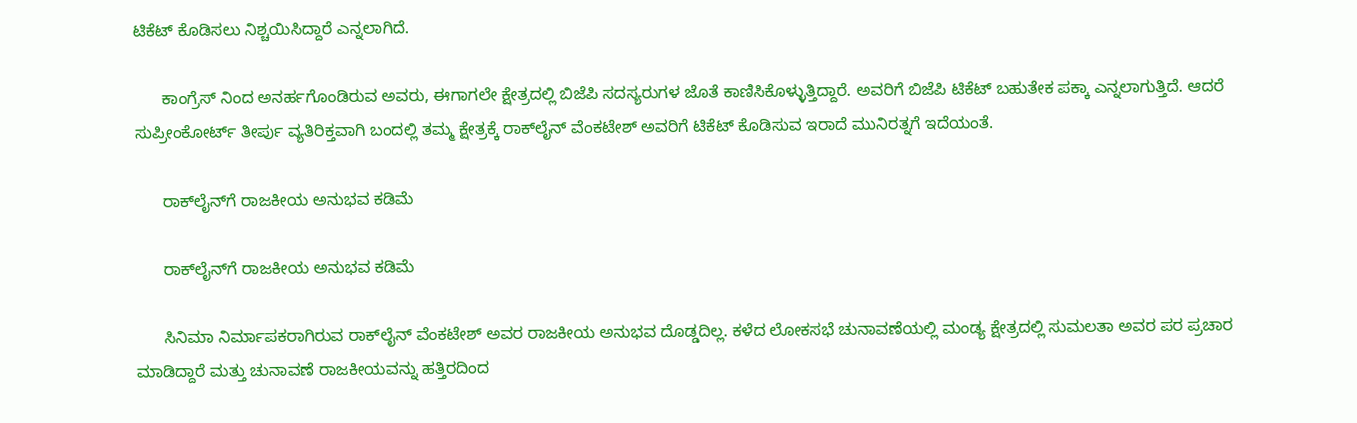ಟಿಕೆಟ್ ಕೊಡಿಸಲು ನಿಶ್ಚಯಿಸಿದ್ದಾರೆ ಎನ್ನಲಾಗಿದೆ.

      ಕಾಂಗ್ರೆಸ್ ನಿಂದ ಅನರ್ಹಗೊಂಡಿರುವ ಅವರು, ಈಗಾಗಲೇ ಕ್ಷೇತ್ರದಲ್ಲಿ ಬಿಜೆಪಿ ಸದಸ್ಯರುಗಳ ಜೊತೆ ಕಾಣಿಸಿಕೊಳ್ಳುತ್ತಿದ್ದಾರೆ. ಅವರಿಗೆ ಬಿಜೆಪಿ ಟಿಕೆಟ್ ಬಹುತೇಕ ಪಕ್ಕಾ ಎನ್ನಲಾಗುತ್ತಿದೆ. ಆದರೆ ಸುಪ್ರೀಂಕೋರ್ಟ್ ತೀರ್ಪು ವ್ಯತಿರಿಕ್ತವಾಗಿ ಬಂದಲ್ಲಿ ತಮ್ಮ ಕ್ಷೇತ್ರಕ್ಕೆ ರಾಕ್‌ಲೈನ್ ವೆಂಕಟೇಶ್ ಅವರಿಗೆ ಟಿಕೆಟ್ ಕೊಡಿಸುವ ಇರಾದೆ ಮುನಿರತ್ನಗೆ ಇದೆಯಂತೆ.

      ರಾಕ್‌ಲೈನ್‌ಗೆ ರಾಜಕೀಯ ಅನುಭವ ಕಡಿಮೆ

      ರಾಕ್‌ಲೈನ್‌ಗೆ ರಾಜಕೀಯ ಅನುಭವ ಕಡಿಮೆ

      ಸಿನಿಮಾ ನಿರ್ಮಾಪಕರಾಗಿರುವ ರಾಕ್‌ಲೈನ್ ವೆಂಕಟೇಶ್ ಅವರ ರಾಜಕೀಯ ಅನುಭವ ದೊಡ್ಡದಿಲ್ಲ. ಕಳೆದ ಲೋಕಸಭೆ ಚುನಾವಣೆಯಲ್ಲಿ ಮಂಡ್ಯ ಕ್ಷೇತ್ರದಲ್ಲಿ ಸುಮಲತಾ ಅವರ ಪರ ಪ್ರಚಾರ ಮಾಡಿದ್ದಾರೆ ಮತ್ತು ಚುನಾವಣೆ ರಾಜಕೀಯವನ್ನು ಹತ್ತಿರದಿಂದ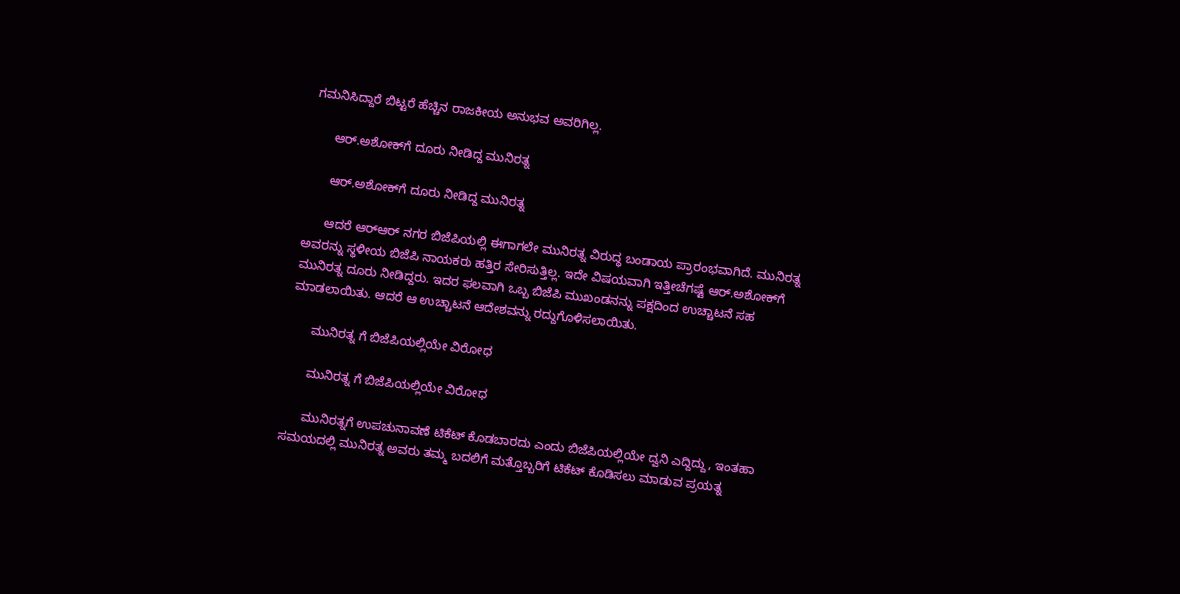ಗಮನಿಸಿದ್ದಾರೆ ಬಿಟ್ಟರೆ ಹೆಚ್ಚಿನ ರಾಜಕೀಯ ಅನುಭವ ಅವರಿಗಿಲ್ಲ.

      ಆರ್.ಅಶೋಕ್‌ಗೆ ದೂರು ನೀಡಿದ್ದ ಮುನಿರತ್ನ

      ಆರ್.ಅಶೋಕ್‌ಗೆ ದೂರು ನೀಡಿದ್ದ ಮುನಿರತ್ನ

      ಆದರೆ ಆರ್‌ಆರ್‌ ನಗರ ಬಿಜೆಪಿಯಲ್ಲಿ ಈಗಾಗಲೇ ಮುನಿರತ್ನ ವಿರುದ್ಧ ಬಂಡಾಯ ಪ್ರಾರಂಭವಾಗಿದೆ. ಮುನಿರತ್ನ ಅವರನ್ನು ಸ್ಥಳೀಯ ಬಿಜೆಪಿ ನಾಯಕರು ಹತ್ತಿರ ಸೇರಿಸುತ್ತಿಲ್ಲ. ಇದೇ ವಿಷಯವಾಗಿ ಇತ್ತೀಚೆಗಷ್ಟೆ ಆರ್.ಅಶೋಕ್‌ಗೆ ಮುನಿರತ್ನ ದೂರು ನೀಡಿದ್ದರು. ಇದರ ಫಲವಾಗಿ ಒಬ್ಬ ಬಿಜೆಪಿ ಮುಖಂಡನನ್ನು ಪಕ್ಷದಿಂದ ಉಚ್ಚಾಟನೆ ಸಹ ಮಾಡಲಾಯಿತು. ಆದರೆ ಆ ಉಚ್ಚಾಟನೆ ಆದೇಶವನ್ನು ರದ್ದುಗೊಳಿಸಲಾಯಿತು.

      ಮುನಿರತ್ನ ಗೆ ಬಿಜೆಪಿಯಲ್ಲಿಯೇ ವಿರೋಧ

      ಮುನಿರತ್ನ ಗೆ ಬಿಜೆಪಿಯಲ್ಲಿಯೇ ವಿರೋಧ

      ಮುನಿರತ್ನಗೆ ಉಪಚುನಾವಣೆ ಟಿಕೆಟ್ ಕೊಡಬಾರದು ಎಂದು ಬಿಜೆಪಿಯಲ್ಲಿಯೇ ದ್ವನಿ ಎದ್ದಿದ್ದು, ಇಂತಹಾ ಸಮಯದಲ್ಲಿ ಮುನಿರತ್ನ ಅವರು ತಮ್ಮ ಬದಲಿಗೆ ಮತ್ತೊಬ್ಬರಿಗೆ ಟಿಕೆಟ್ ಕೊಡಿಸಲು ಮಾಡುವ ಪ್ರಯತ್ನ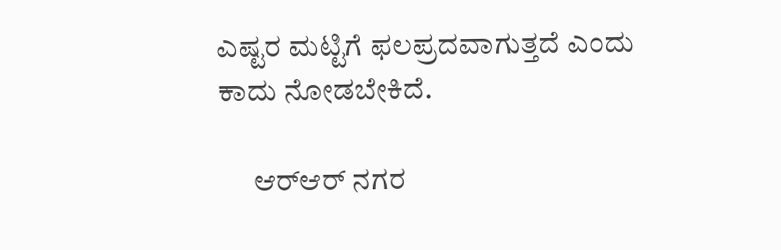ಎಷ್ಟರ ಮಟ್ಟಿಗೆ ಫಲಪ್ರದವಾಗುತ್ತದೆ ಎಂದು ಕಾದು ನೋಡಬೇಕಿದೆ.

      ಆರ್‌ಆರ್‌ ನಗರ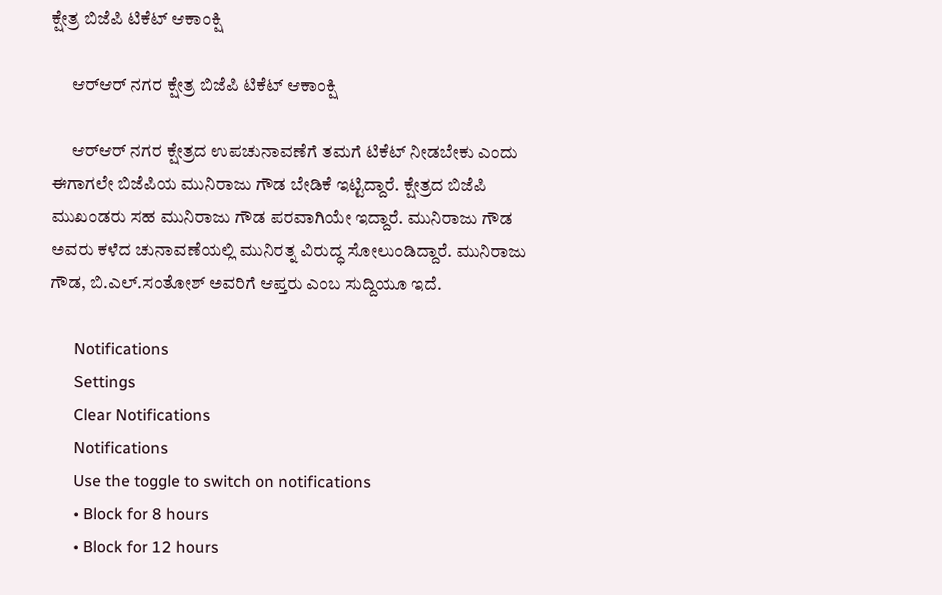ಕ್ಷೇತ್ರ ಬಿಜೆಪಿ ಟಿಕೆಟ್ ಆಕಾಂಕ್ಷಿ

      ಆರ್‌ಆರ್‌ ನಗರ ಕ್ಷೇತ್ರ ಬಿಜೆಪಿ ಟಿಕೆಟ್ ಆಕಾಂಕ್ಷಿ

      ಆರ್‌ಆರ್‌ ನಗರ ಕ್ಷೇತ್ರದ ಉಪಚುನಾವಣೆಗೆ ತಮಗೆ ಟಿಕೆಟ್ ನೀಡಬೇಕು ಎಂದು ಈಗಾಗಲೇ ಬಿಜೆಪಿಯ ಮುನಿರಾಜು ಗೌಡ ಬೇಡಿಕೆ ಇಟ್ಟಿದ್ದಾರೆ. ಕ್ಷೇತ್ರದ ಬಿಜೆಪಿ ಮುಖಂಡರು ಸಹ ಮುನಿರಾಜು ಗೌಡ ಪರವಾಗಿಯೇ ಇದ್ದಾರೆ. ಮುನಿರಾಜು ಗೌಡ ಅವರು ಕಳೆದ ಚುನಾವಣೆಯಲ್ಲಿ ಮುನಿರತ್ನ ವಿರುದ್ಧ ಸೋಲುಂಡಿದ್ದಾರೆ. ಮುನಿರಾಜು ಗೌಡ, ಬಿ.ಎಲ್.ಸಂತೋಶ್‌ ಅವರಿಗೆ ಆಪ್ತರು ಎಂಬ ಸುದ್ದಿಯೂ ಇದೆ.

      Notifications
      Settings
      Clear Notifications
      Notifications
      Use the toggle to switch on notifications
      • Block for 8 hours
      • Block for 12 hours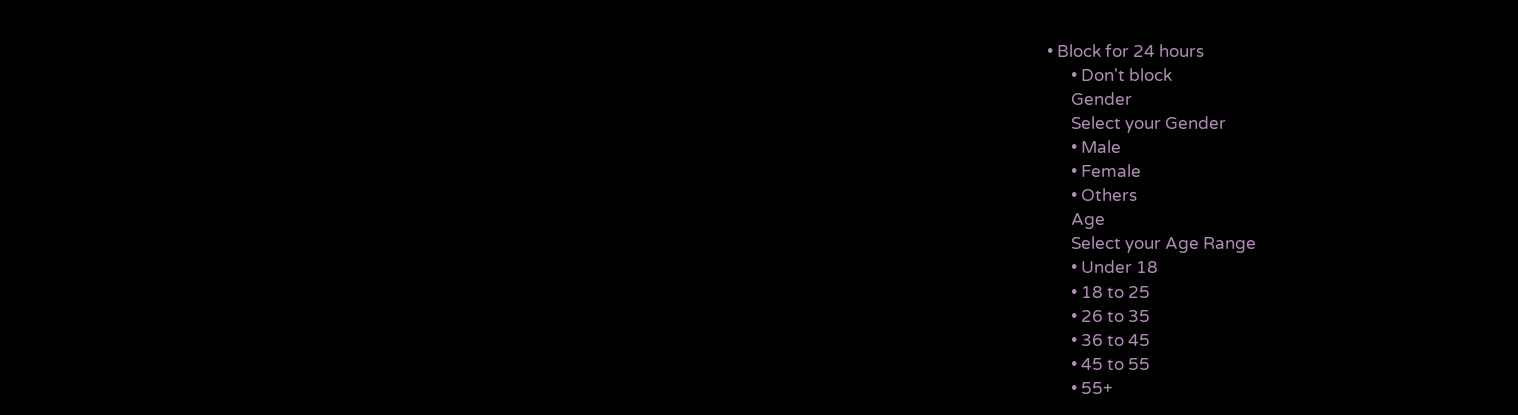• Block for 24 hours
      • Don't block
      Gender
      Select your Gender
      • Male
      • Female
      • Others
      Age
      Select your Age Range
      • Under 18
      • 18 to 25
      • 26 to 35
      • 36 to 45
      • 45 to 55
      • 55+